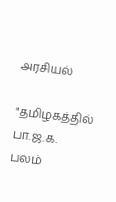அரசியல்

"தமிழகத்தில் பா.ஜ.க. பலம்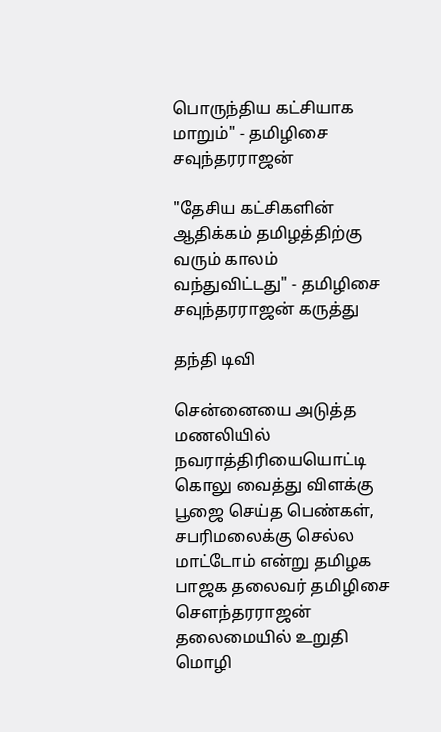பொருந்திய கட்சியாக மாறும்" - தமிழிசை சவுந்தரராஜன்

"தேசிய கட்சிகளின் ஆதிக்கம் தமிழத்திற்கு வரும் காலம் வந்துவிட்டது" - தமிழிசை சவுந்தரராஜன் கருத்து

தந்தி டிவி

சென்னையை அடுத்த மணலியில் நவராத்திரியையொட்டி கொலு வைத்து விளக்கு பூஜை செய்த பெண்கள், சபரிமலைக்கு செல்ல மாட்டோம் என்று தமிழக பாஜக தலைவர் தமிழிசை சௌந்தரராஜன் தலைமையில் உறுதி மொழி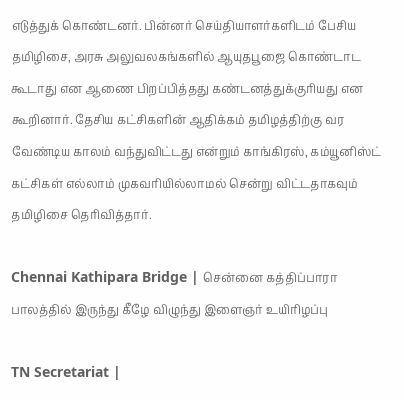எடுத்துக் கொண்டனர். பின்னர் செய்தியாளர்களிடம் பேசிய தமிழிசை, அரசு அலுவலகங்களில் ஆயுதபூஜை கொண்டாட கூடாது என ஆணை பிறப்பித்தது கண்டனத்துக்குரியது என கூறினார். தேசிய கட்சிகளின் ஆதிக்கம் தமிழத்திற்கு வர வேண்டிய காலம் வந்துவிட்டது என்றும் காங்கிரஸ், கம்யூனிஸ்ட் கட்சிகள் எல்லாம் முகவரியில்லாமல் சென்று விட்டதாகவும் தமிழிசை தெரிவித்தார்.

Chennai Kathipara Bridge | சென்னை கத்திப்பாரா பாலத்தில் இருந்து கீழே விழுந்து இளைஞர் உயிரிழப்பு

TN Secretariat |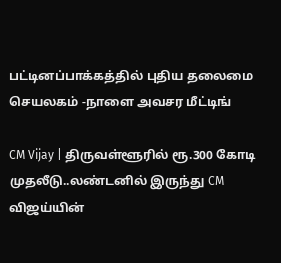பட்டினப்பாக்கத்தில் புதிய தலைமை செயலகம் -நாளை அவசர மீட்டிங்

CM Vijay | திருவள்ளூரில் ரூ.300 கோடி முதலீடு..லண்டனில் இருந்து CM விஜய்யின்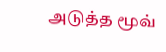அடுத்த மூவ்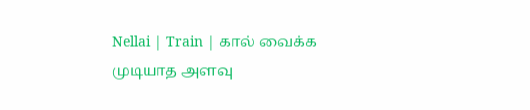Nellai | Train | கால் வைக்க முடியாத அளவு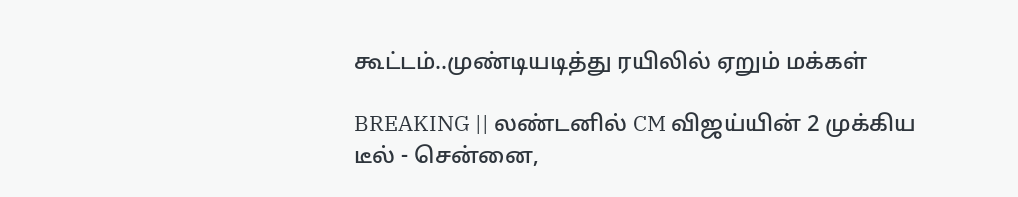கூட்டம்..முண்டியடித்து ரயிலில் ஏறும் மக்கள்

BREAKING || லண்டனில் CM விஜய்யின் 2 முக்கிய டீல் - சென்னை,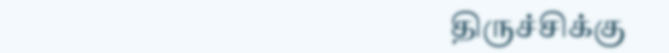திருச்சிக்கு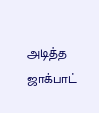அடித்த ஜாக்பாட்